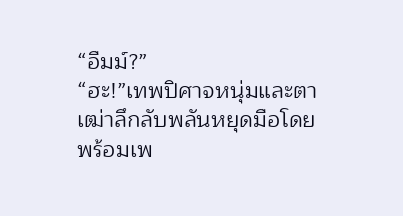“อืมม์?”
“ฮะ!”เทพปิศาจหนุ่มและตาเฒ่าลึกลับพลันหยุดมือโดยพร้อมเพ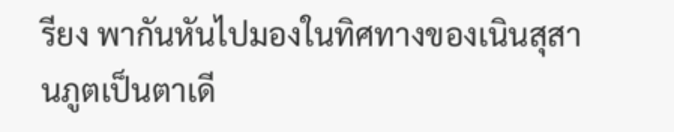รียง พากันหันไปมองในทิศทางของเนินสุสานภูตเป็นตาเดี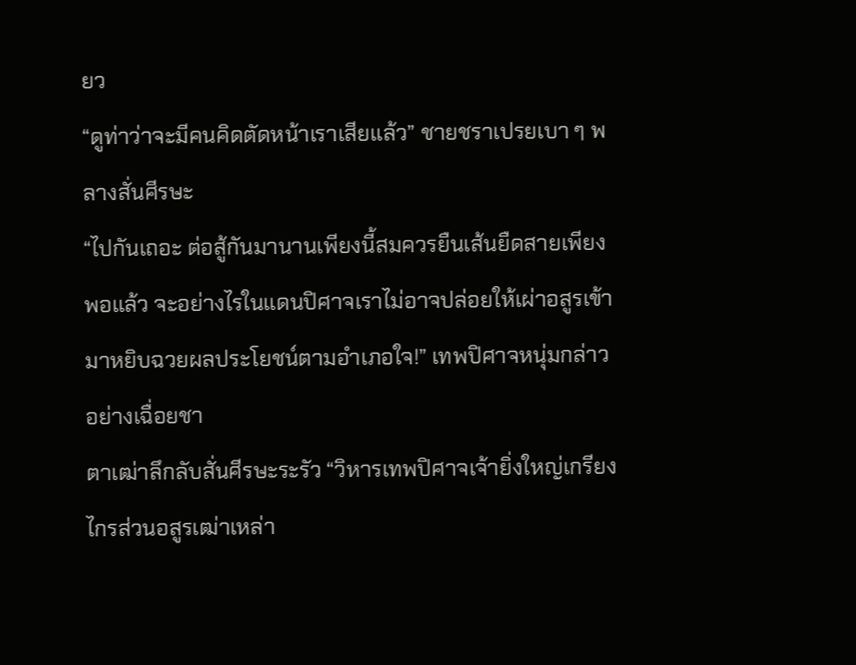ยว
“ดูท่าว่าจะมีคนคิดตัดหน้าเราเสียแล้ว” ชายชราเปรยเบา ๆ พลางสั่นศีรษะ
“ไปกันเถอะ ต่อสู้กันมานานเพียงนี้สมควรยืนเส้นยืดสายเพียงพอแล้ว จะอย่างไรในแดนปิศาจเราไม่อาจปล่อยให้เผ่าอสูรเข้ามาหยิบฉวยผลประโยชน์ตามอำเภอใจ!” เทพปิศาจหนุ่มกล่าวอย่างเฉื่อยชา
ตาเฒ่าลึกลับสั่นศีรษะระรัว “วิหารเทพปิศาจเจ้ายิ่งใหญ่เกรียงไกรส่วนอสูรเฒ่าเหล่า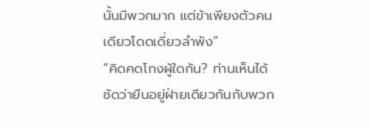นั้นมีพวกมาก แต่ข้าเพียงตัวคนเดียวโดดเดี่ยวลำพัง”
“คิดคดโกงผู้ใดกัน? ท่านเห็นได้ชัดว่ายืนอยู่ฝ่ายเดียวกันกับพวก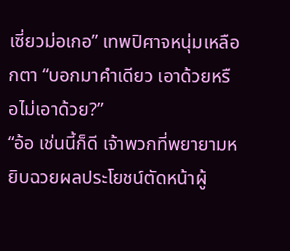เซี่ยวม่อเกอ” เทพปิศาจหนุ่มเหลือกตา “บอกมาคำเดียว เอาด้วยหรือไม่เอาด้วย?”
“อ้อ เช่นนี้ก็ดี เจ้าพวกที่พยายามหยิบฉวยผลประโยชน์ตัดหน้าผู้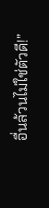อื่นล้วนไม่ใช่ตัวดี!”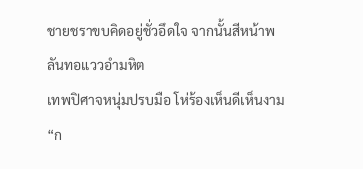ชายชราขบคิดอยู่ชั่วอึดใจ จากนั้นสีหน้าพลันทอแววอำมหิต
เทพปิศาจหนุ่มปรบมือ โห่ร้องเห็นดีเห็นงาม “ก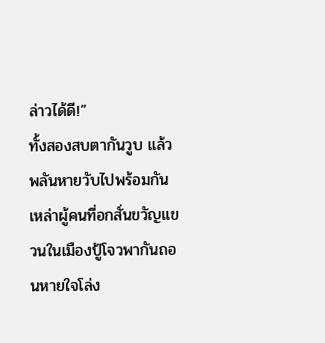ล่าวได้ดี!”
ทั้งสองสบตากันวูบ แล้วพลันหายวับไปพร้อมกัน
เหล่าผู้คนที่อกสั่นขวัญแขวนในเมืองปู้โจวพากันถอนหายใจโล่ง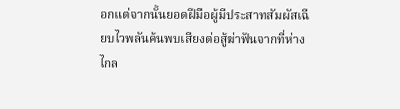อกแต่จากนั้นยอดฝีมือผู้มีประสาทสัมผัสเฉียบไวพลันค้นพบเสียงต่อสู้ฆ่าฟันจากที่ห่างไกล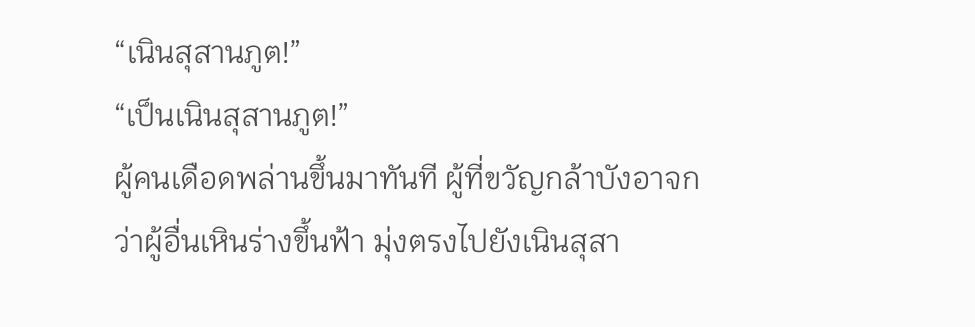“เนินสุสานภูต!”
“เป็นเนินสุสานภูต!”
ผู้คนเดือดพล่านขึ้นมาทันที ผู้ที่ขวัญกล้าบังอาจกว่าผู้อื่นเหินร่างขึ้นฟ้า มุ่งตรงไปยังเนินสุสา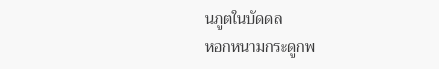นภูตในบัดดล
หอกหนามกระดูกพ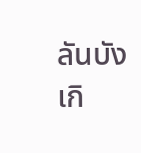ลันบังเกิ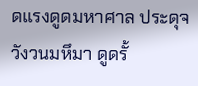ดแรงดูดมหาศาล ประดุจวังวนมหึมา ดูดรั้